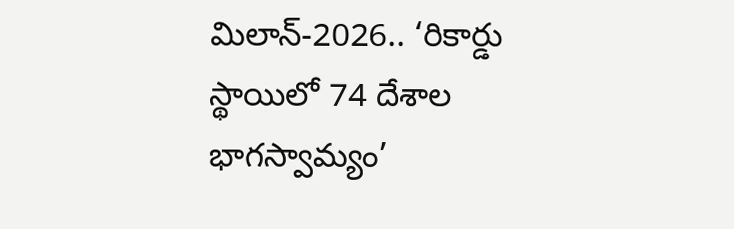మిలాన్-2026.. ‘రికార్డు స్థాయిలో 74 దేశాల భాగస్వామ్యం’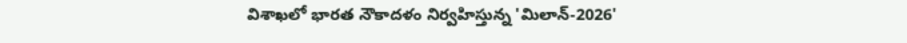విశాఖలో భారత నౌకాదళం నిర్వహిస్తున్న 'మిలాన్-2026'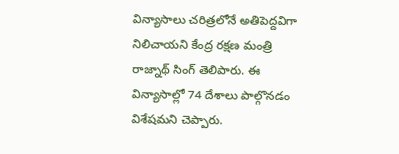విన్యాసాలు చరిత్రలోనే అతిపెద్దవిగా నిలిచాయని కేంద్ర రక్షణ మంత్రి రాజ్నాథ్ సింగ్ తెలిపారు. ఈ విన్యాసాల్లో 74 దేశాలు పాల్గొనడం విశేషమని చెప్పారు.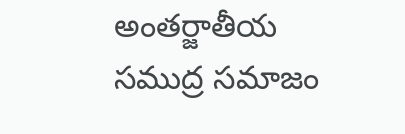అంతర్జాతీయ సముద్ర సమాజం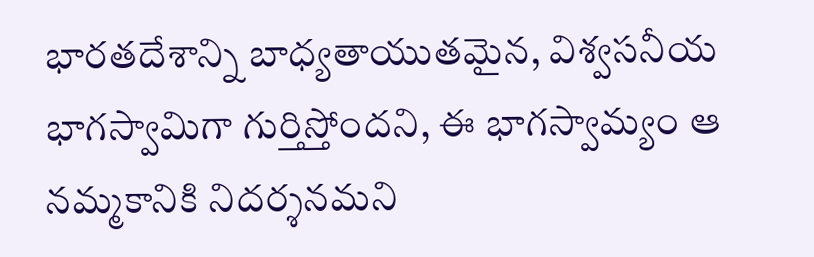భారతదేశాన్ని బాధ్యతాయుతమైన, విశ్వసనీయ భాగస్వామిగా గుర్తిస్తోందని, ఈ భాగస్వామ్యం ఆ నమ్మకానికి నిదర్శనమని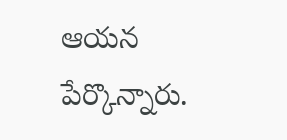ఆయన పేర్కొన్నారు.